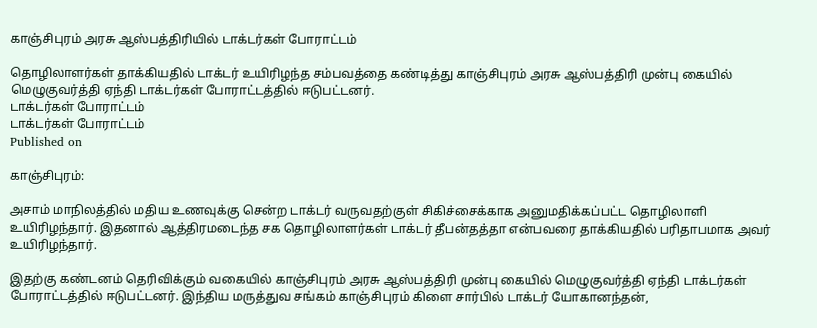காஞ்சிபுரம் அரசு ஆஸ்பத்திரியில் டாக்டர்கள் போராட்டம்

தொழிலாளர்கள் தாக்கியதில் டாக்டர் உயிரிழந்த சம்பவத்தை கண்டித்து காஞ்சிபுரம் அரசு ஆஸ்பத்திரி முன்பு கையில் மெழுகுவர்த்தி ஏந்தி டாக்டர்கள் போராட்டத்தில் ஈடுபட்டனர்.
டாக்டர்கள் போராட்டம்
டாக்டர்கள் போராட்டம்
Published on

காஞ்சிபுரம்:

அசாம் மாநிலத்தில் மதிய உணவுக்கு சென்ற டாக்டர் வருவதற்குள் சிகிச்சைக்காக அனுமதிக்கப்பட்ட தொழிலாளி உயிரிழந்தார். இதனால் ஆத்திரமடைந்த சக தொழிலாளர்கள் டாக்டர் தீபன்தத்தா என்பவரை தாக்கியதில் பரிதாபமாக அவர் உயிரிழந்தார்.

இதற்கு கண்டனம் தெரிவிக்கும் வகையில் காஞ்சிபுரம் அரசு ஆஸ்பத்திரி முன்பு கையில் மெழுகுவர்த்தி ஏந்தி டாக்டர்கள் போராட்டத்தில் ஈடுபட்டனர். இந்திய மருத்துவ சங்கம் காஞ்சிபுரம் கிளை சார்பில் டாக்டர் யோகானந்தன்,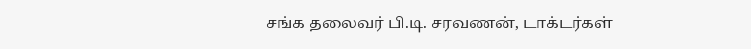சங்க தலைவர் பி.டி. சரவணன், டாக்டர்கள்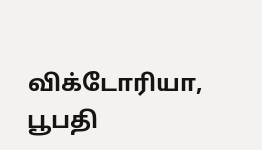விக்டோரியா, பூபதி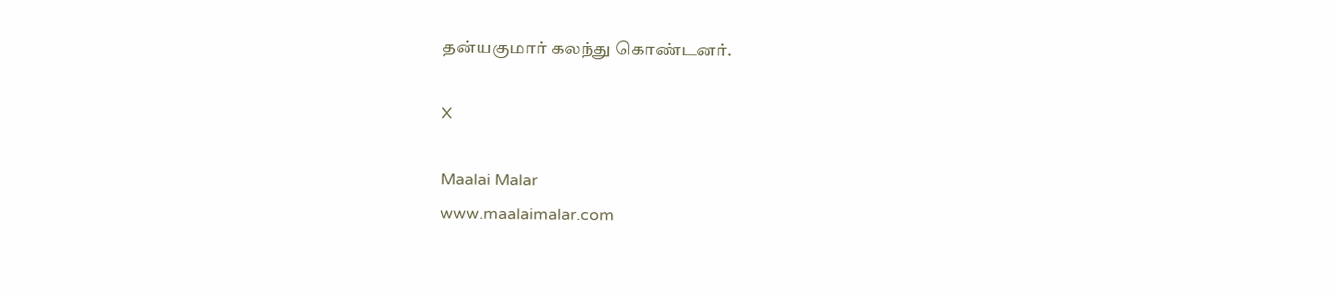தன்யகுமார் கலந்து கொண்டனர்.

X

Maalai Malar
www.maalaimalar.com